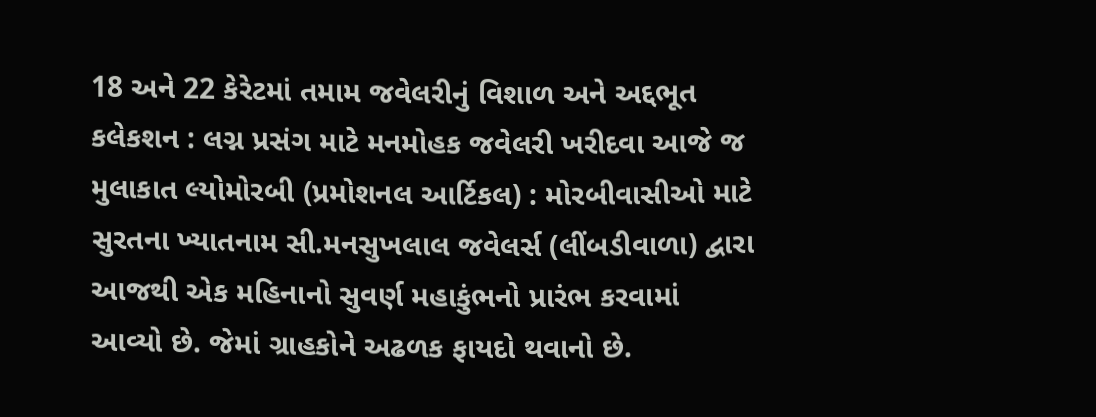18 અને 22 કેરેટમાં તમામ જવેલરીનું વિશાળ અને અદ્દભૂત કલેકશન : લગ્ન પ્રસંગ માટે મનમોહક જવેલરી ખરીદવા આજે જ મુલાકાત લ્યોમોરબી (પ્રમોશનલ આર્ટિકલ) : મોરબીવાસીઓ માટે સુરતના ખ્યાતનામ સી.મનસુખલાલ જવેલર્સ (લીંબડીવાળા) દ્વારા આજથી એક મહિનાનો સુવર્ણ મહાકુંભનો પ્રારંભ કરવામાં આવ્યો છે. જેમાં ગ્રાહકોને અઢળક ફાયદો થવાનો છે.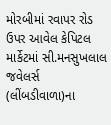મોરબીમાં રવાપર રોડ ઉપર આવેલ કેપિટલ માર્કેટમાં સી.મનસુખલાલ જવેલર્સ (લીંબડીવાળા)ના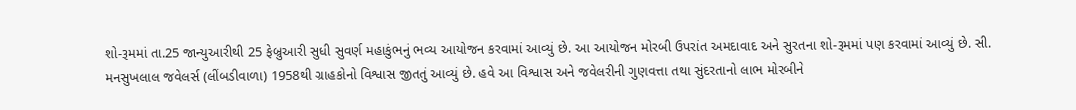શો-રૂમમાં તા.25 જાન્યુઆરીથી 25 ફેબ્રુઆરી સુધી સુવર્ણ મહાકુંભનું ભવ્ય આયોજન કરવામાં આવ્યું છે. આ આયોજન મોરબી ઉપરાંત અમદાવાદ અને સુરતના શો-રૂમમાં પણ કરવામાં આવ્યું છે. સી. મનસુખલાલ જવેલર્સ (લીંબડીવાળા) 1958થી ગ્રાહકોનો વિશ્વાસ જીતતું આવ્યું છે. હવે આ વિશ્વાસ અને જવેલરીની ગુણવત્તા તથા સુંદરતાનો લાભ મોરબીને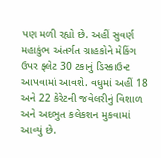પણ મળી રહ્યો છે. અહીં સુવર્ણ મહાકુંભ અંતર્ગત ગ્રાહકોને મેકિંગ ઉપર ફ્લેટ 30 ટકાનું ડિસ્કાઉન્ટ આપવામાં આવશે. વધુમાં અહીં 18 અને 22 કેરેટની જવેલરીનું વિશાળ અને અદભુત કલેકશન મુકવામાં આવ્યું છે.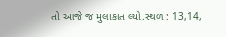તો આજે જ મુલાકાત લ્યો.સ્થળ : 13,14,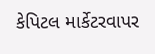કેપિટલ માર્કેટરવાપર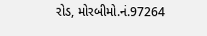રોડ, મોરબીમો.નં.97264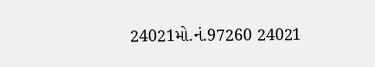24021મો.નં.97260 24021